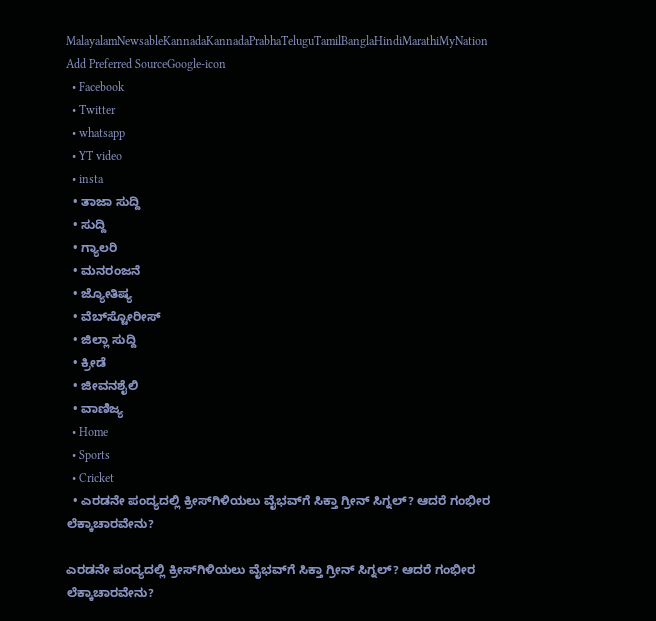MalayalamNewsableKannadaKannadaPrabhaTeluguTamilBanglaHindiMarathiMyNation
Add Preferred SourceGoogle-icon
  • Facebook
  • Twitter
  • whatsapp
  • YT video
  • insta
  • ತಾಜಾ ಸುದ್ದಿ
  • ಸುದ್ದಿ
  • ಗ್ಯಾಲರಿ
  • ಮನರಂಜನೆ
  • ಜ್ಯೋತಿಷ್ಯ
  • ವೆಬ್‌ಸ್ಟೋರೀಸ್
  • ಜಿಲ್ಲಾ ಸುದ್ದಿ
  • ಕ್ರೀಡೆ
  • ಜೀವನಶೈಲಿ
  • ವಾಣಿಜ್ಯ
  • Home
  • Sports
  • Cricket
  • ಎರಡನೇ ಪಂದ್ಯದಲ್ಲಿ ಕ್ರೀಸ್‌ಗಿಳಿಯಲು ವೈಭವ್‌ಗೆ ಸಿಕ್ತಾ ಗ್ರೀನ್ ಸಿಗ್ನಲ್? ಆದರೆ ಗಂಭೀರ ಲೆಕ್ಕಾಚಾರವೇನು?

ಎರಡನೇ ಪಂದ್ಯದಲ್ಲಿ ಕ್ರೀಸ್‌ಗಿಳಿಯಲು ವೈಭವ್‌ಗೆ ಸಿಕ್ತಾ ಗ್ರೀನ್ ಸಿಗ್ನಲ್? ಆದರೆ ಗಂಭೀರ ಲೆಕ್ಕಾಚಾರವೇನು?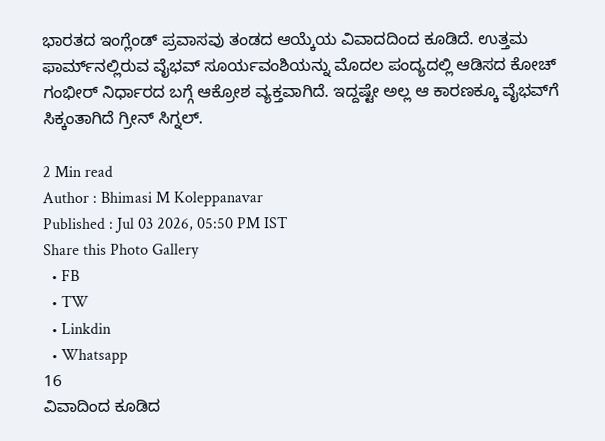ಭಾರತದ ಇಂಗ್ಲೆಂಡ್ ಪ್ರವಾಸವು ತಂಡದ ಆಯ್ಕೆಯ ವಿವಾದದಿಂದ ಕೂಡಿದೆ. ಉತ್ತಮ ಫಾರ್ಮ್‌ನಲ್ಲಿರುವ ವೈಭವ್ ಸೂರ್ಯವಂಶಿಯನ್ನು ಮೊದಲ ಪಂದ್ಯದಲ್ಲಿ ಆಡಿಸದ ಕೋಚ್ ಗಂಭೀರ್ ನಿರ್ಧಾರದ ಬಗ್ಗೆ ಆಕ್ರೋಶ ವ್ಯಕ್ತವಾಗಿದೆ. ಇದ್ದಷ್ಟೇ ಅಲ್ಲ ಆ ಕಾರಣಕ್ಕೂ ವೈಭವ್‌ಗೆ ಸಿಕ್ಕಂತಾಗಿದೆ ಗ್ರೀನ್‌ ಸಿಗ್ನಲ್.

2 Min read
Author : Bhimasi M Koleppanavar
Published : Jul 03 2026, 05:50 PM IST
Share this Photo Gallery
  • FB
  • TW
  • Linkdin
  • Whatsapp
16
ವಿವಾದಿಂದ ಕೂಡಿದ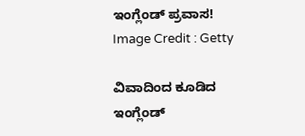ಇಂಗ್ಲೆಂಡ್‌ ಪ್ರವಾಸ!
Image Credit : Getty

ವಿವಾದಿಂದ ಕೂಡಿದ ಇಂಗ್ಲೆಂಡ್‌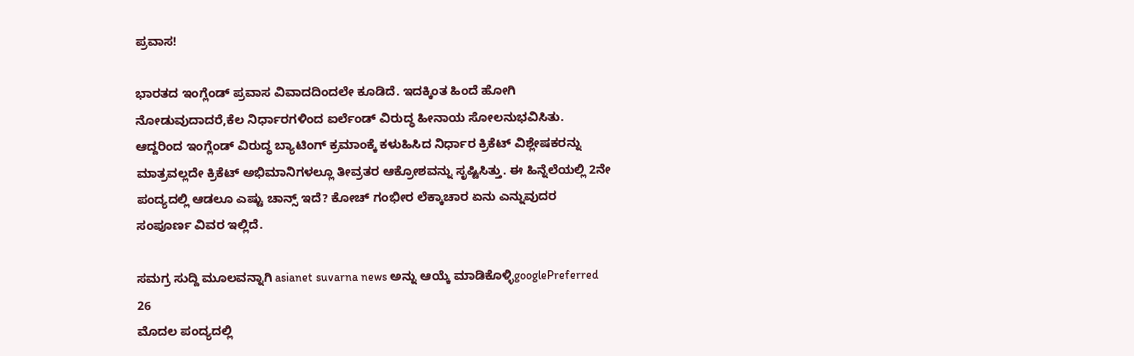ಪ್ರವಾಸ!

ಭಾರತದ ಇಂಗ್ಲೆಂಡ್‌ ಪ್ರವಾಸ ವಿವಾದದಿಂದಲೇ ಕೂಡಿದೆ. ಇದಕ್ಕಿಂತ ಹಿಂದೆ ಹೋಗಿ ನೋಡುವುದಾದರೆ,ಕೆಲ ನಿರ್ಧಾರಗಳಿಂದ ಐರ್ಲೆಂಡ್‌ ವಿರುದ್ಧ ಹೀನಾಯ ಸೋಲನುಭವಿಸಿತು. ಆದ್ದರಿಂದ ಇಂಗ್ಲೆಂಡ್‌ ವಿರುದ್ಧ ಬ್ಯಾಟಿಂಗ್ ಕ್ರಮಾಂಕ್ಕೆ ಕಳುಹಿಸಿದ ನಿರ್ಧಾರ ಕ್ರಿಕೆಟ್‌ ವಿಶ್ಲೇಷಕರನ್ನು ಮಾತ್ರವಲ್ಲದೇ ಕ್ರಿಕೆಟ್ ಅಭಿಮಾನಿಗಳಲ್ಲೂ ತೀವ್ರತರ ಆಕ್ರೋಶವನ್ನು ಸೃಷ್ಟಿಸಿತ್ತು. ಈ ಹಿನ್ನೆಲೆಯಲ್ಲಿ 2ನೇ ಪಂದ್ಯದಲ್ಲಿ ಆಡಲೂ ಎಷ್ಟು ಚಾನ್ಸ್‌ ಇದೆ? ಕೋಚ್‌ ಗಂಭೀರ ಲೆಕ್ಕಾಚಾರ ಏನು ಎನ್ನುವುದರ ಸಂಪೂರ್ಣ ವಿವರ ಇಲ್ಲಿದೆ.

ಸಮಗ್ರ ಸುದ್ದಿ ಮೂಲವನ್ನಾಗಿ asianet suvarna news ಅನ್ನು ಆಯ್ಕೆ ಮಾಡಿಕೊಳ್ಳಿgooglePreferred
26
ಮೊದಲ ಪಂದ್ಯದಲ್ಲಿ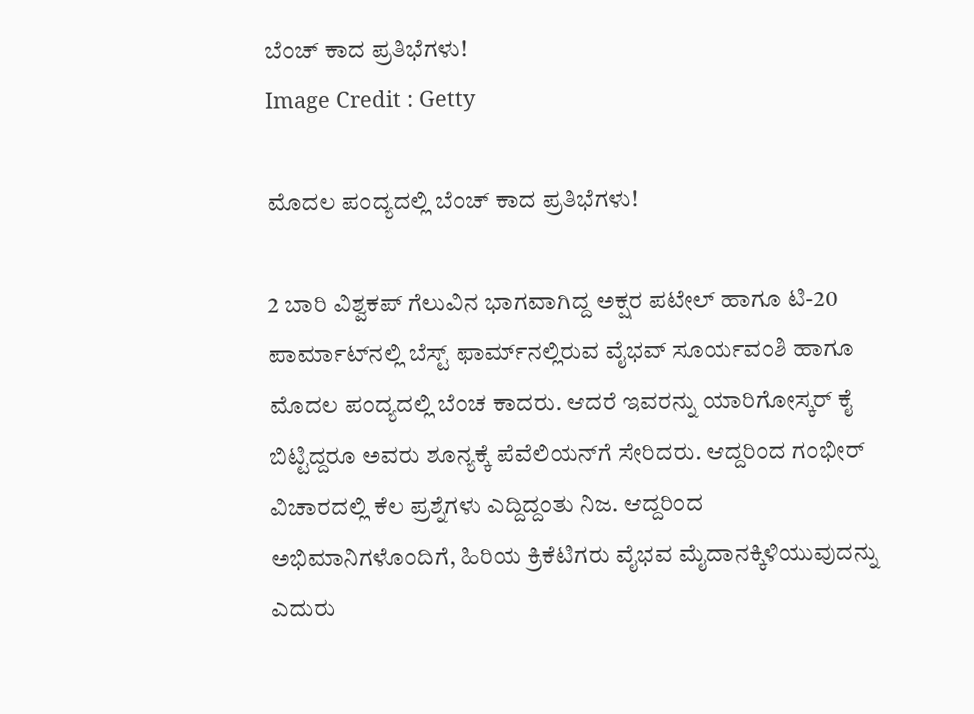ಬೆಂಚ್‌ ಕಾದ ಪ್ರತಿಭೆಗಳು!
Image Credit : Getty

ಮೊದಲ ಪಂದ್ಯದಲ್ಲಿ ಬೆಂಚ್‌ ಕಾದ ಪ್ರತಿಭೆಗಳು!

2 ಬಾರಿ ವಿಶ್ವಕಪ್‌ ಗೆಲುವಿನ ಭಾಗವಾಗಿದ್ದ ಅಕ್ಷರ ಪಟೇಲ್ ಹಾಗೂ ಟಿ-20 ಪಾರ್ಮಾಟ್‌ನಲ್ಲಿ ಬೆಸ್ಟ್‌ ಫಾರ್ಮ್‌ನಲ್ಲಿರುವ ವೈಭವ್‌ ಸೂರ್ಯವಂಶಿ ಹಾಗೂ ಮೊದಲ ಪಂದ್ಯದಲ್ಲಿ ಬೆಂಚ ಕಾದರು. ಆದರೆ ಇವರನ್ನು ಯಾರಿಗೋಸ್ಕರ್‌ ಕೈ ಬಿಟ್ಟಿದ್ದರೂ ಅವರು ಶೂನ್ಯಕ್ಕೆ ಪೆವೆಲಿಯನ್‌ಗೆ ಸೇರಿದರು. ಆದ್ದರಿಂದ ಗಂಭೀರ್‌ ವಿಚಾರದಲ್ಲಿ ಕೆಲ ಪ್ರಶ್ನೆಗಳು ಎದ್ದಿದ್ದಂತು ನಿಜ. ಆದ್ದರಿಂದ ಅಭಿಮಾನಿಗಳೊಂದಿಗೆ, ಹಿರಿಯ ಕ್ರಿಕೆಟಿಗರು ವೈಭವ ಮೈದಾನಕ್ಕಿಳಿಯುವುದನ್ನು ಎದುರು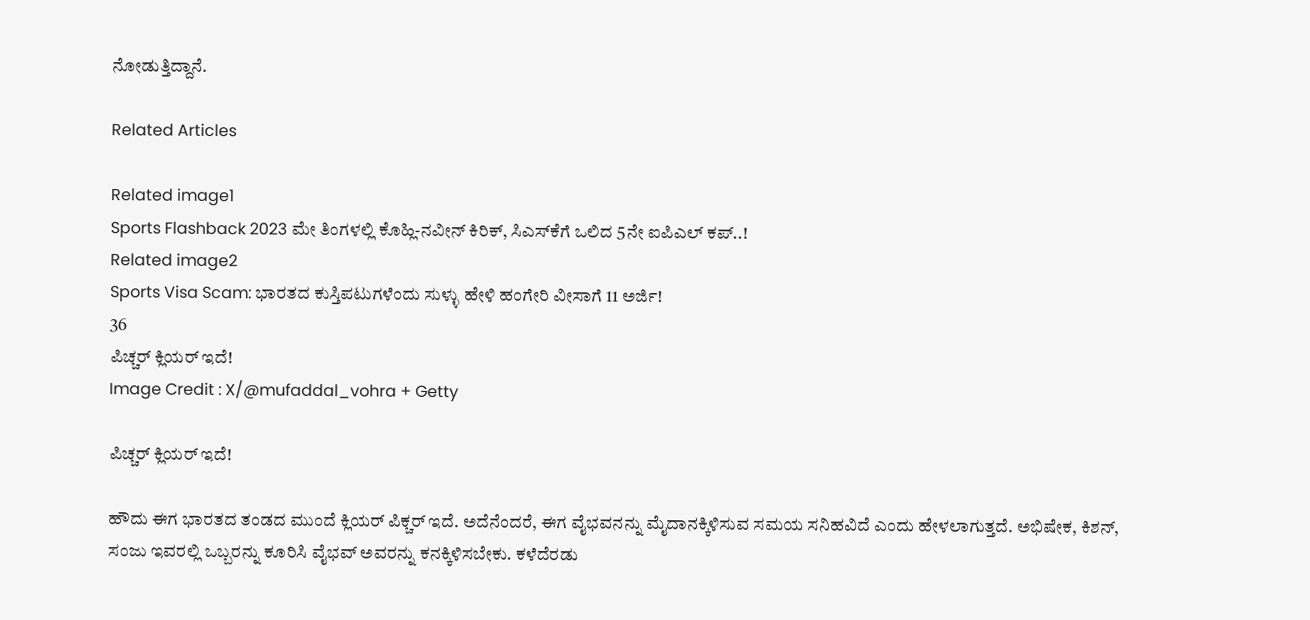ನೋಡುತ್ತಿದ್ದಾನೆ.

Related Articles

Related image1
Sports Flashback 2023 ಮೇ ತಿಂಗಳಲ್ಲಿ ಕೊಹ್ಲಿ-ನವೀನ್ ಕಿರಿಕ್, ಸಿಎಸ್‌ಕೆಗೆ ಒಲಿದ 5ನೇ ಐಪಿಎಲ್ ಕಪ್..!
Related image2
Sports Visa Scam: ಭಾರತದ ಕುಸ್ತಿಪಟುಗಳೆಂದು ಸುಳ್ಳು ಹೇಳಿ ಹಂಗೇರಿ ವೀಸಾಗೆ 11 ಅರ್ಜಿ!
36
ಪಿಚ್ಚರ್‌ ಕ್ಲಿಯರ್‌ ಇದೆ!
Image Credit : X/@mufaddal_vohra + Getty

ಪಿಚ್ಚರ್‌ ಕ್ಲಿಯರ್‌ ಇದೆ!

ಹೌದು ಈಗ ಭಾರತದ ತಂಡದ ಮುಂದೆ ಕ್ಲಿಯರ್‌ ಪಿಕ್ಚರ್‌ ಇದೆ. ಅದೆನೆಂದರೆ, ಈಗ ವೈಭವನನ್ನು ಮೈದಾನಕ್ಕಿಳಿಸುವ ಸಮಯ ಸನಿಹವಿದೆ ಎಂದು ಹೇಳಲಾಗುತ್ತದೆ. ಅಭಿಷೇಕ, ಕಿಶನ್, ಸಂಜು ಇವರಲ್ಲಿ ಒಬ್ಬರನ್ನು ಕೂರಿಸಿ ವೈಭವ್‌ ಅವರನ್ನು ಕನಕ್ಕಿಳಿಸಬೇಕು. ಕಳೆದೆರಡು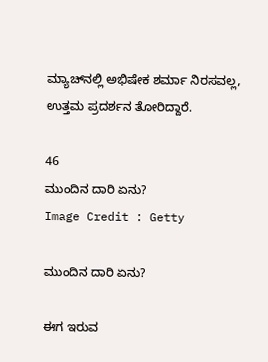ಮ್ಯಾಚ್‌ನಲ್ಲಿ ಅಭಿಷೇಕ ಶರ್ಮಾ ನಿರಸವಲ್ಲ, ಉತ್ತಮ ಪ್ರದರ್ಶನ ತೋರಿದ್ದಾರೆ.

46
ಮುಂದಿನ ದಾರಿ ಏನು?
Image Credit : Getty

ಮುಂದಿನ ದಾರಿ ಏನು?

ಈಗ ಇರುವ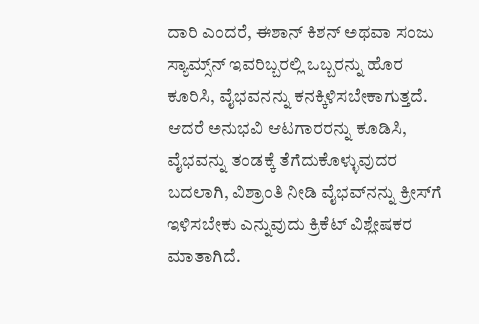ದಾರಿ ಎಂದರೆ, ಈಶಾನ್‌ ಕಿಶನ್ ಅಥವಾ ಸಂಜು ಸ್ಯಾಮ್ಸ್‌ನ್‌ ಇವರಿಬ್ಬರಲ್ಲಿ ಒಬ್ಬರನ್ನು ಹೊರ ಕೂರಿಸಿ, ವೈಭವನನ್ನು ಕನಕ್ಕಿಳಿಸಬೇಕಾಗುತ್ತದೆ. ಆದರೆ ಅನುಭವಿ ಆಟಗಾರರನ್ನು ಕೂಡಿಸಿ, ವೈಭವನ್ನು ತಂಡಕ್ಕೆ ತೆಗೆದುಕೊಳ್ಳುವುದರ ಬದಲಾಗಿ, ವಿಶ್ರಾಂತಿ ನೀಡಿ ವೈಭವ್‌ನನ್ನು ಕ್ರೀಸ್‌ಗೆ ಇಳಿಸಬೇಕು ಎನ್ನುವುದು ಕ್ರಿಕೆಟ್‌ ವಿಶ್ಲೇಷಕರ ಮಾತಾಗಿದೆ.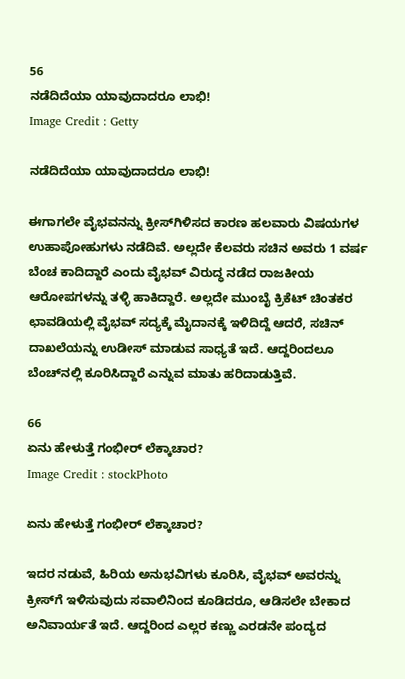56
ನಡೆದಿದೆಯಾ ಯಾವುದಾದರೂ ಲಾಭಿ!
Image Credit : Getty

ನಡೆದಿದೆಯಾ ಯಾವುದಾದರೂ ಲಾಭಿ!

ಈಗಾಗಲೇ ವೈಭವನನ್ನು ಕ್ರೀಸ್‌ಗಿಳಿಸದ ಕಾರಣ ಹಲವಾರು ವಿಷಯಗಳ ಉಹಾಪೋಹುಗಳು ನಡೆದಿವೆ. ಅಲ್ಲದೇ ಕೆಲವರು ಸಚಿನ ಅವರು 1 ವರ್ಷ ಬೆಂಚ ಕಾದಿದ್ದಾರೆ ಎಂದು ವೈಭವ್‌ ವಿರುದ್ಧ ನಡೆದ ರಾಜಕೀಯ ಆರೋಪಗಳನ್ನು ತಳ್ಳಿ ಹಾಕಿದ್ದಾರೆ. ಅಲ್ಲದೇ ಮುಂಬೈ ಕ್ರಿಕೆಟ್‌ ಚಿಂತಕರ ಛಾವಡಿಯಲ್ಲಿ ವೈಭವ್ ಸದ್ಯಕ್ಕೆ ಮೈದಾನಕ್ಕೆ ಇಳಿದಿದ್ದೆ ಆದರೆ, ಸಚಿನ್‌ ದಾಖಲೆಯನ್ನು ಉಡೀಸ್ ಮಾಡುವ ಸಾಧ್ಯತೆ ಇದೆ. ಆದ್ದರಿಂದಲೂ ಬೆಂಚ್‌ನಲ್ಲಿ ಕೂರಿಸಿದ್ದಾರೆ ಎನ್ನುವ ಮಾತು ಹರಿದಾಡುತ್ತಿವೆ.

66
ಏನು ಹೇಳುತ್ತೆ ಗಂಭೀರ್ ಲೆಕ್ಕಾಚಾರ?
Image Credit : stockPhoto

ಏನು ಹೇಳುತ್ತೆ ಗಂಭೀರ್ ಲೆಕ್ಕಾಚಾರ?

ಇದರ ನಡುವೆ, ಹಿರಿಯ ಅನುಭವಿಗಳು ಕೂರಿಸಿ, ವೈಭವ್‌ ಅವರನ್ನು ಕ್ರೀಸ್‌ಗೆ ಇಳಿಸುವುದು ಸವಾಲಿನಿಂದ ಕೂಡಿದರೂ, ಆಡಿಸಲೇ ಬೇಕಾದ ಅನಿವಾರ್ಯತೆ ಇದೆ. ಆದ್ದರಿಂದ ಎಲ್ಲರ ಕಣ್ಣು ಎರಡನೇ ಪಂದ್ಯದ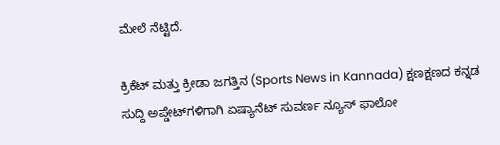ಮೇಲೆ ನೆಟ್ಟಿದೆ.

ಕ್ರಿಕೆಟ್ ಮತ್ತು ಕ್ರೀಡಾ ಜಗತ್ತಿನ (Sports News in Kannada) ಕ್ಷಣಕ್ಷಣದ ಕನ್ನಡ ಸುದ್ದಿ ಅಪ್ಡೇಟ್‌ಗಳಿಗಾಗಿ ಏಷ್ಯಾನೆಟ್ ಸುವರ್ಣ ನ್ಯೂಸ್‌ ಫಾಲೋ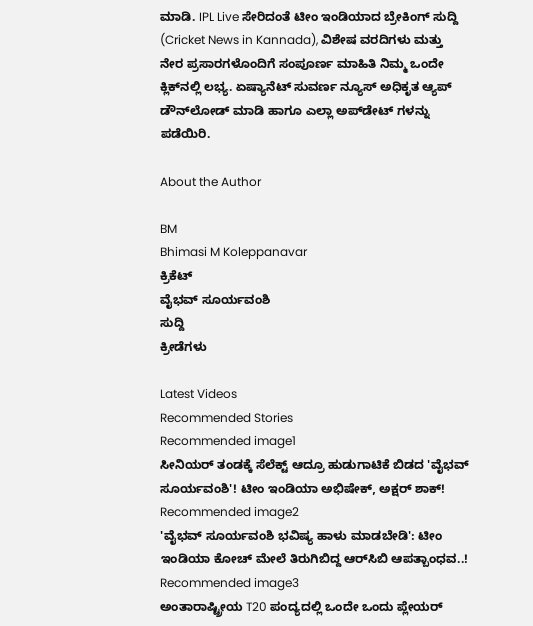ಮಾಡಿ. IPL Live ಸೇರಿದಂತೆ ಟೀಂ ಇಂಡಿಯಾದ ಬ್ರೇಕಿಂಗ್ ಸುದ್ದಿ (Cricket News in Kannada), ವಿಶೇಷ ವರದಿಗಳು ಮತ್ತು ನೇರ ಪ್ರಸಾರಗಳೊಂದಿಗೆ ಸಂಪೂರ್ಣ ಮಾಹಿತಿ ನಿಮ್ಮ ಒಂದೇ ಕ್ಲಿಕ್‌ನಲ್ಲಿ ಲಭ್ಯ. ಏಷ್ಯಾನೆಟ್ ಸುವರ್ಣ ನ್ಯೂಸ್ ಅಧಿಕೃತ ಆ್ಯಪ್ ಡೌನ್‌ಲೋಡ್ ಮಾಡಿ ಹಾಗೂ ಎಲ್ಲಾ ಅಪ್‌ಡೇಟ್ ಗಳನ್ನು ಪಡೆಯಿರಿ.

About the Author

BM
Bhimasi M Koleppanavar
ಕ್ರಿಕೆಟ್
ವೈಭವ್ ಸೂರ್ಯವಂಶಿ
ಸುದ್ದಿ
ಕ್ರೀಡೆಗಳು

Latest Videos
Recommended Stories
Recommended image1
ಸೀನಿಯರ್ ತಂಡಕ್ಕೆ ಸೆಲೆಕ್ಟ್ ಆದ್ರೂ ಹುಡುಗಾಟಿಕೆ ಬಿಡದ 'ವೈಭವ್ ಸೂರ್ಯವಂಶಿ'! ಟೀಂ ಇಂಡಿಯಾ ಅಭಿಷೇಕ್, ಅಕ್ಷರ್ ಶಾಕ್!
Recommended image2
'ವೈಭವ್‌ ಸೂರ್ಯವಂಶಿ ಭವಿಷ್ಯ ಹಾಳು ಮಾಡಬೇಡಿ': ಟೀಂ ಇಂಡಿಯಾ ಕೋಚ್ ಮೇಲೆ ತಿರುಗಿಬಿದ್ದ ಆರ್‌ಸಿಬಿ ಆಪತ್ಬಾಂಧವ..!
Recommended image3
ಅಂತಾರಾಷ್ಟ್ರೀಯ T20 ಪಂದ್ಯದಲ್ಲಿ ಒಂದೇ ಒಂದು ಪ್ಲೇಯರ್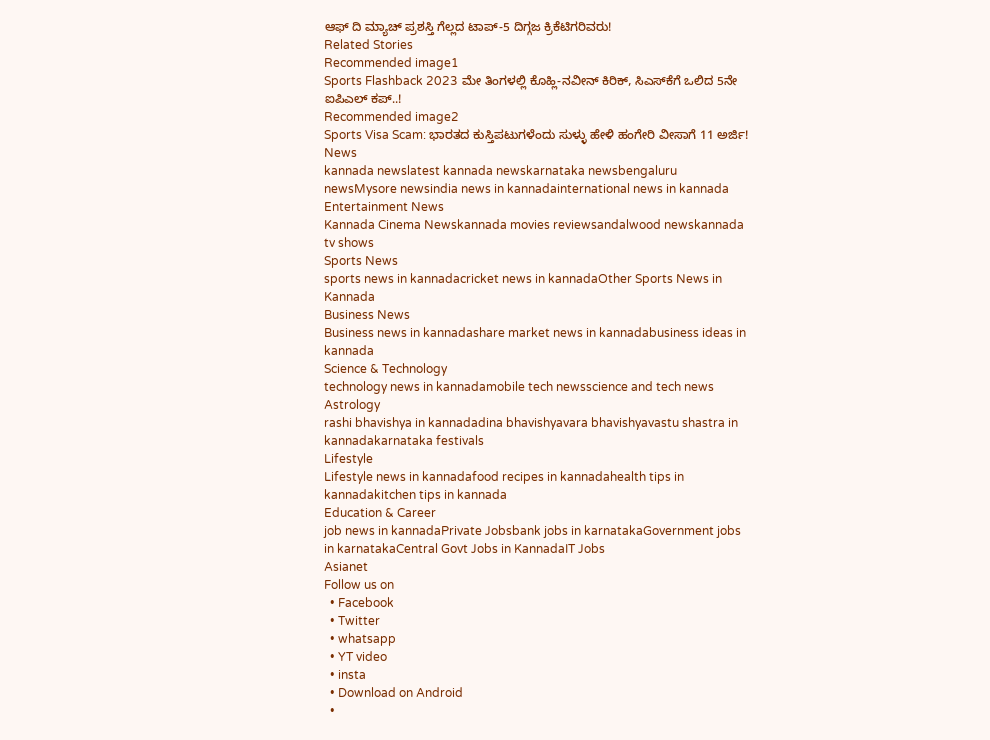ಆಫ್‌ ದಿ ಮ್ಯಾಚ್ ಪ್ರಶಸ್ತಿ ಗೆಲ್ಲದ ಟಾಪ್-5 ದಿಗ್ಗಜ ಕ್ರಿಕೆಟಿಗರಿವರು!
Related Stories
Recommended image1
Sports Flashback 2023 ಮೇ ತಿಂಗಳಲ್ಲಿ ಕೊಹ್ಲಿ-ನವೀನ್ ಕಿರಿಕ್, ಸಿಎಸ್‌ಕೆಗೆ ಒಲಿದ 5ನೇ ಐಪಿಎಲ್ ಕಪ್..!
Recommended image2
Sports Visa Scam: ಭಾರತದ ಕುಸ್ತಿಪಟುಗಳೆಂದು ಸುಳ್ಳು ಹೇಳಿ ಹಂಗೇರಿ ವೀಸಾಗೆ 11 ಅರ್ಜಿ!
News
kannada newslatest kannada newskarnataka newsbengaluru newsMysore newsindia news in kannadainternational news in kannada
Entertainment News
Kannada Cinema Newskannada movies reviewsandalwood newskannada tv shows
Sports News
sports news in kannadacricket news in kannadaOther Sports News in Kannada
Business News
Business news in kannadashare market news in kannadabusiness ideas in kannada
Science & Technology
technology news in kannadamobile tech newsscience and tech news
Astrology
rashi bhavishya in kannadadina bhavishyavara bhavishyavastu shastra in kannadakarnataka festivals
Lifestyle
Lifestyle news in kannadafood recipes in kannadahealth tips in kannadakitchen tips in kannada
Education & Career
job news in kannadaPrivate Jobsbank jobs in karnatakaGovernment jobs in karnatakaCentral Govt Jobs in KannadaIT Jobs
Asianet
Follow us on
  • Facebook
  • Twitter
  • whatsapp
  • YT video
  • insta
  • Download on Android
  •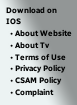Download on IOS
  • About Website
  • About Tv
  • Terms of Use
  • Privacy Policy
  • CSAM Policy
  • Complaint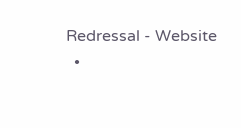Redressal - Website
  •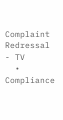Complaint Redressal - TV
  • Compliance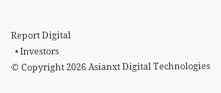Report Digital
  • Investors
© Copyright 2026 Asianxt Digital Technologies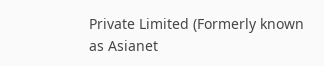Private Limited (Formerly known as Asianet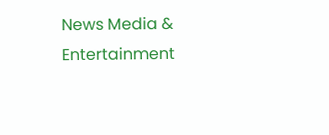News Media & Entertainment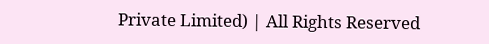Private Limited) | All Rights Reserved